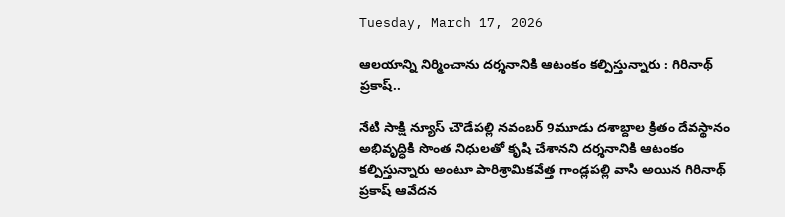Tuesday, March 17, 2026

ఆలయాన్ని నిర్మించాను దర్శనానికి ఆటంకం కల్పిస్తున్నారు : గిరినాథ్ ప్రకాష్..

నేటి సాక్షి న్యూస్ చౌడేపల్లి నవంబర్ 9మూడు దశాబ్దాల క్రితం దేవస్థానం అభివృద్ధికి సొంత నిధులతో కృషి చేశానని దర్శనానికి ఆటంకం కల్పిస్తున్నారు అంటూ పారిశ్రామికవేత్త గాండ్లపల్లి వాసి అయిన గిరినాథ్ ప్రకాష్ ఆవేదన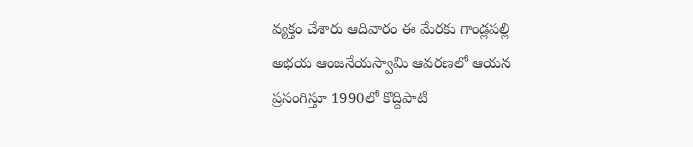వ్యక్తం చేశారు ఆదివారం ఈ మేరకు గాండ్లపల్లి అభయ ఆంజనేయస్వామి ఆవరణలో ఆయన ప్రసంగిస్తూ 1990లో కొద్దిపాటి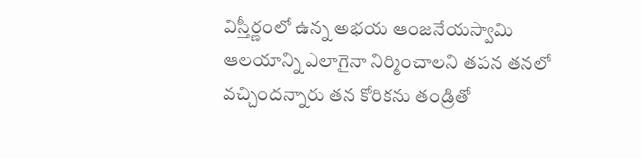విస్తీర్ణంలో ఉన్న అభయ ఆంజనేయస్వామి ఆలయాన్ని ఎలాగైనా నిర్మించాలని తపన తనలో వచ్చిందన్నారు తన కోరికను తండ్రితో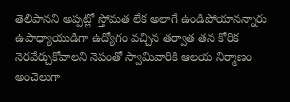తెలిపానని అప్పట్లో స్తోమత లేక అలాగే ఉండిపోయానన్నారు ఉపాధ్యాయుడిగా ఉద్యోగం వచ్చిన తర్వాత తన కోరిక నెరవేర్చుకోవాలని నెపంతో స్వామివారికి ఆలయ నిర్మాణం అంచెలుగా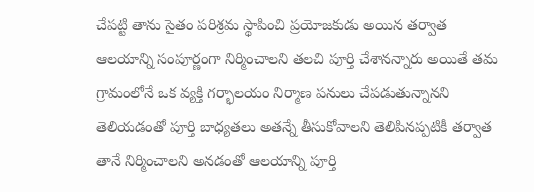చేపట్టి తాను సైతం పరిశ్రమ స్థాపించి ప్రయోజకుడు అయిన తర్వాత ఆలయాన్ని సంపూర్ణంగా నిర్మించాలని తలచి పూర్తి చేశానన్నారు అయితే తమ గ్రామంలోనే ఒక వ్యక్తి గర్భాలయం నిర్మాణ పనులు చేపడుతున్నానని తెలియడంతో పూర్తి బాధ్యతలు అతన్నే తీసుకోవాలని తెలిపినప్పటికీ తర్వాత తానే నిర్మించాలని అనడంతో ఆలయాన్ని పూర్తి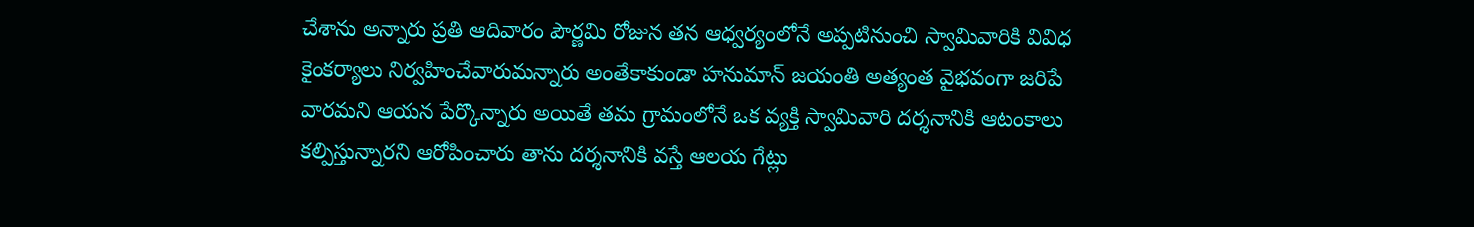చేశాను అన్నారు ప్రతి ఆదివారం పౌర్ణమి రోజున తన ఆధ్వర్యంలోనే అప్పటినుంచి స్వామివారికి వివిధ కైంకర్యాలు నిర్వహించేవారుమన్నారు అంతేకాకుండా హనుమాన్ జయంతి అత్యంత వైభవంగా జరిపే వారమని ఆయన పేర్కొన్నారు అయితే తమ గ్రామంలోనే ఒక వ్యక్తి స్వామివారి దర్శనానికి ఆటంకాలు కల్పిస్తున్నారని ఆరోపించారు తాను దర్శనానికి వస్తే ఆలయ గేట్లు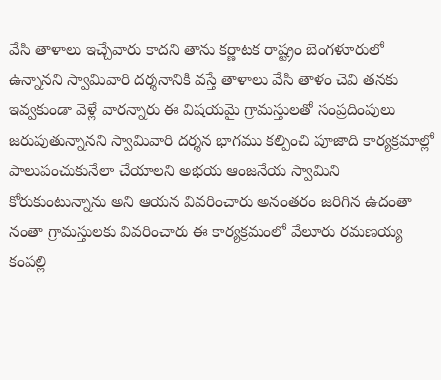వేసి తాళాలు ఇచ్చేవారు కాదని తాను కర్ణాటక రాష్ట్రం బెంగళూరులో ఉన్నానని స్వామివారి దర్శనానికి వస్తే తాళాలు వేసి తాళం చెవి తనకు ఇవ్వకుండా వెళ్లే వారన్నారు ఈ విషయమై గ్రామస్తులతో సంప్రదింపులు జరుపుతున్నానని స్వామివారి దర్శన భాగము కల్పించి పూజాది కార్యక్రమాల్లో పాలుపంచుకునేలా చేయాలని అభయ ఆంజనేయ స్వామిని కోరుకుంటున్నాను అని ఆయన వివరించారు అనంతరం జరిగిన ఉదంతా నంతా గ్రామస్తులకు వివరించారు ఈ కార్యక్రమంలో వేలూరు రమణయ్య కంపల్లి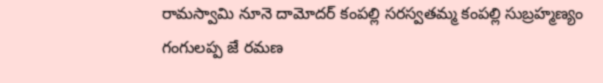రామస్వామి నూనె దామోదర్ కంపల్లి సరస్వతమ్మ కంపల్లి సుబ్రహ్మణ్యం గంగులప్ప జే రమణ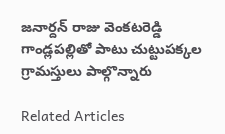జనార్దన్ రాజు వెంకటరెడ్డి గాండ్లపల్లితో పాటు చుట్టుపక్కల గ్రామస్తులు పాల్గొన్నారు

Related Articles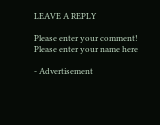LEAVE A REPLY

Please enter your comment!
Please enter your name here

- Advertisement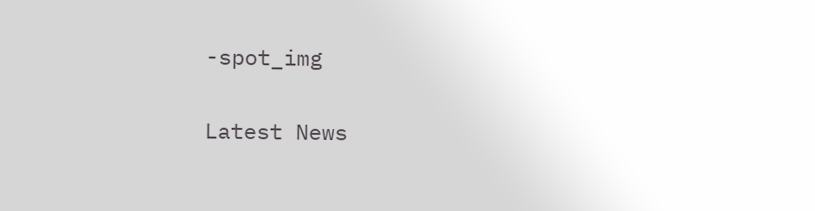-spot_img

Latest News